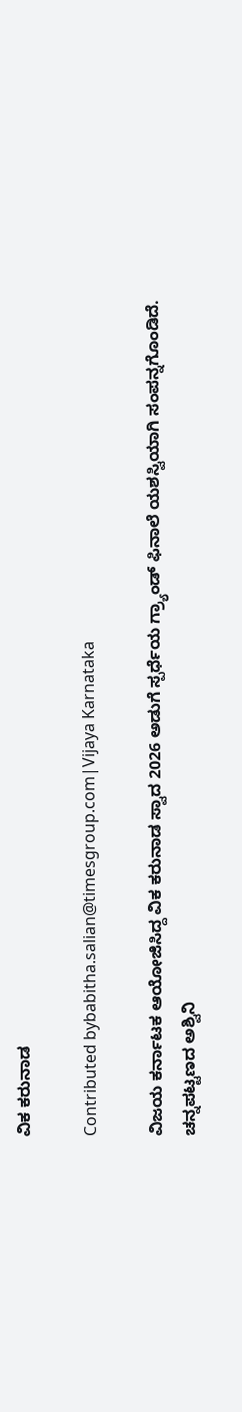ವಿಕ ಕರುನಾಡ

Contributed bybabitha.salian@timesgroup.com|Vijaya Karnataka

ವಿಜಯ ಕರ್ನಾಟಕ ಆಯೋಜಿಸಿದ್ದ ವಿಕ ಕರುನಾಡ ಸ್ವಾದ 2026 ಅಡುಗೆ ಸ್ಪರ್ಧೆಯ ಗ್ರ್ಯಾಂಡ್‌ ಫಿನಾಲೆ ಯಶಸ್ವಿಯಾಗಿ ಸಂಪನ್ನಗೊಂಡಿದೆ. ಚನ್ನಪಟ್ಟಣದ ಅಶ್ವಿನಿ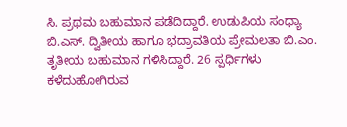ಸಿ. ಪ್ರಥಮ ಬಹುಮಾನ ಪಡೆದಿದ್ದಾರೆ. ಉಡುಪಿಯ ಸಂಧ್ಯಾ ಬಿ.ಎಸ್‌. ದ್ವಿತೀಯ ಹಾಗೂ ಭದ್ರಾವತಿಯ ಪ್ರೇಮಲತಾ ಬಿ.ಎಂ. ತೃತೀಯ ಬಹುಮಾನ ಗಳಿಸಿದ್ದಾರೆ. 26 ಸ್ಪರ್ಧಿಗಳು ಕಳೆದುಹೋಗಿರುವ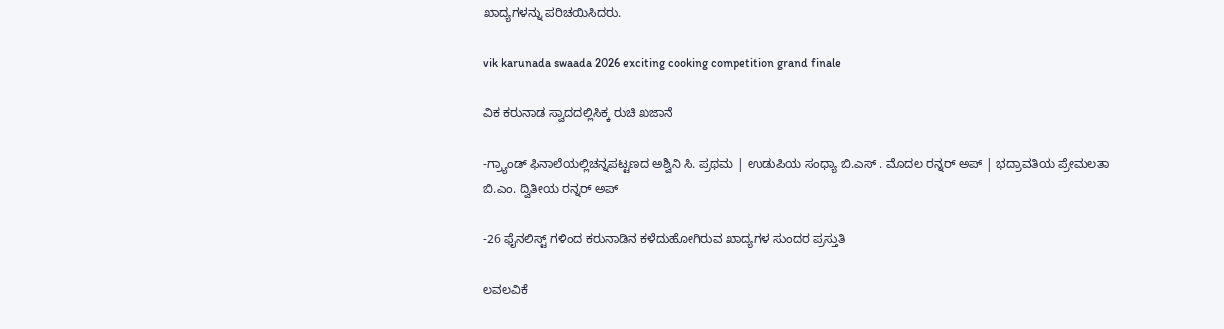ಖಾದ್ಯಗಳನ್ನು ಪರಿಚಯಿಸಿದರು.

vik karunada swaada 2026 exciting cooking competition grand finale

ವಿಕ ಕರುನಾಡ ಸ್ವಾದದಲ್ಲಿಸಿಕ್ಕ ರುಚಿ ಖಜಾನೆ

-ಗ್ರ್ಯಾಂಡ್ ಫಿನಾಲೆಯಲ್ಲಿಚನ್ನಪಟ್ಟಣದ ಅಶ್ವಿನಿ ಸಿ. ಪ್ರಥಮ | ಉಡುಪಿಯ ಸಂಧ್ಯಾ ಬಿ.ಎಸ್ . ಮೊದಲ ರನ್ನರ್ ಅಪ್ | ಭದ್ರಾವತಿಯ ಪ್ರೇಮಲತಾ ಬಿ.ಎಂ. ದ್ವಿತೀಯ ರನ್ನರ್ ಅಪ್

-26 ಫೈನಲಿಸ್ಟ್ ಗಳಿಂದ ಕರುನಾಡಿನ ಕಳೆದುಹೋಗಿರುವ ಖಾದ್ಯಗಳ ಸುಂದರ ಪ್ರಸ್ತುತಿ

ಲವಲವಿಕೆ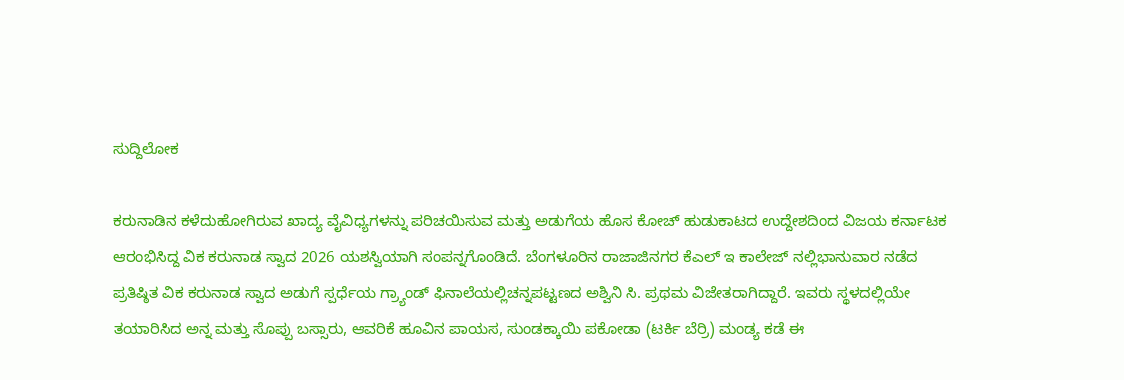ಸುದ್ದಿಲೋಕ

ಕರುನಾಡಿನ ಕಳೆದುಹೋಗಿರುವ ಖಾದ್ಯ ವೈವಿಧ್ಯಗಳನ್ನು ಪರಿಚಯಿಸುವ ಮತ್ತು ಅಡುಗೆಯ ಹೊಸ ಕೋಚ್ ಹುಡುಕಾಟದ ಉದ್ದೇಶದಿಂದ ವಿಜಯ ಕರ್ನಾಟಕ ಆರಂಭಿಸಿದ್ದ ವಿಕ ಕರುನಾಡ ಸ್ವಾದ 2026 ಯಶಸ್ವಿಯಾಗಿ ಸಂಪನ್ನಗೊಂಡಿದೆ. ಬೆಂಗಳೂರಿನ ರಾಜಾಜಿನಗರ ಕೆಎಲ್ ಇ ಕಾಲೇಜ್ ನಲ್ಲಿಭಾನುವಾರ ನಡೆದ ಪ್ರತಿಷ್ಠಿತ ವಿಕ ಕರುನಾಡ ಸ್ವಾದ ಅಡುಗೆ ಸ್ಪರ್ಧೆಯ ಗ್ರ್ಯಾಂಡ್ ಫಿನಾಲೆಯಲ್ಲಿಚನ್ನಪಟ್ಟಣದ ಅಶ್ವಿನಿ ಸಿ. ಪ್ರಥಮ ವಿಜೇತರಾಗಿದ್ದಾರೆ. ಇವರು ಸ್ಥಳದಲ್ಲಿಯೇ ತಯಾರಿಸಿದ ಅನ್ನ ಮತ್ತು ಸೊಪ್ಪು ಬಸ್ಸಾರು, ಆವರಿಕೆ ಹೂವಿನ ಪಾಯಸ, ಸುಂಡಕ್ಕಾಯಿ ಪಕೋಡಾ (ಟರ್ಕಿ ಬೆರ್ರಿ) ಮಂಡ್ಯ ಕಡೆ ಈ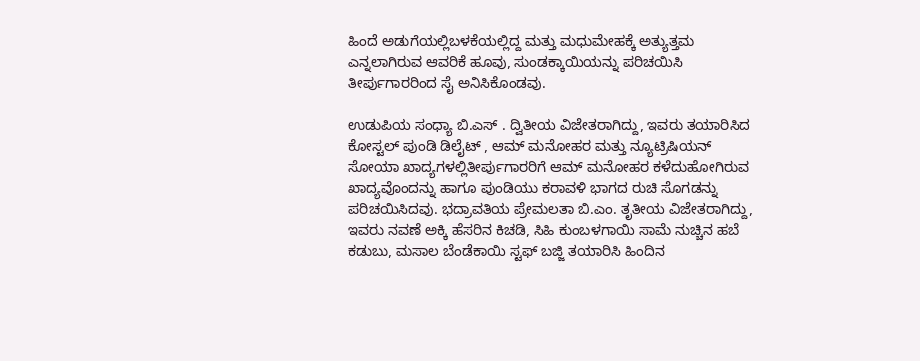ಹಿಂದೆ ಅಡುಗೆಯಲ್ಲಿಬಳಕೆಯಲ್ಲಿದ್ದ ಮತ್ತು ಮಧುಮೇಹಕ್ಕೆ ಅತ್ಯುತ್ತಮ ಎನ್ನಲಾಗಿರುವ ಆವರಿಕೆ ಹೂವು, ಸುಂಡಕ್ಕಾಯಿಯನ್ನು ಪರಿಚಯಿಸಿ ತೀರ್ಪುಗಾರರಿಂದ ಸೈ ಅನಿಸಿಕೊಂಡವು.

ಉಡುಪಿಯ ಸಂಧ್ಯಾ ಬಿ.ಎಸ್ . ದ್ವಿತೀಯ ವಿಜೇತರಾಗಿದ್ದು, ಇವರು ತಯಾರಿಸಿದ ಕೋಸ್ಟಲ್ ಪುಂಡಿ ಡಿಲೈಟ್ , ಆಮ್ ಮನೋಹರ ಮತ್ತು ನ್ಯೂಟ್ರಿಷಿಯನ್ ಸೋಯಾ ಖಾದ್ಯಗಳಲ್ಲಿತೀರ್ಪುಗಾರರಿಗೆ ಆಮ್ ಮನೋಹರ ಕಳೆದುಹೋಗಿರುವ ಖಾದ್ಯವೊಂದನ್ನು ಹಾಗೂ ಪುಂಡಿಯು ಕರಾವಳಿ ಭಾಗದ ರುಚಿ ಸೊಗಡನ್ನು ಪರಿಚಯಿಸಿದವು. ಭದ್ರಾವತಿಯ ಪ್ರೇಮಲತಾ ಬಿ.ಎಂ. ತೃತೀಯ ವಿಜೇತರಾಗಿದ್ದು, ಇವರು ನವಣೆ ಅಕ್ಕಿ ಹೆಸರಿನ ಕಿಚಡಿ, ಸಿಹಿ ಕುಂಬಳಗಾಯಿ ಸಾಮೆ ನುಚ್ಚಿನ ಹಬೆ ಕಡುಬು, ಮಸಾಲ ಬೆಂಡೆಕಾಯಿ ಸ್ಟಫ್ ಬಜ್ಜಿ ತಯಾರಿಸಿ ಹಿಂದಿನ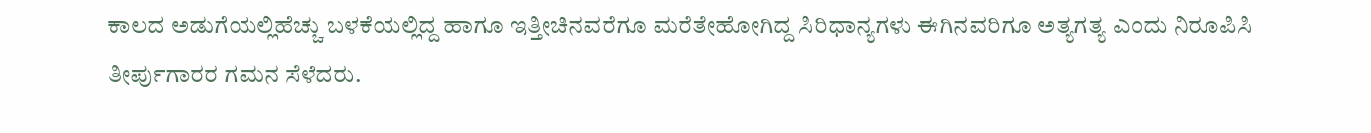ಕಾಲದ ಅಡುಗೆಯಲ್ಲಿಹೆಚ್ಚು ಬಳಕೆಯಲ್ಲಿದ್ದ ಹಾಗೂ ಇತ್ತೀಚಿನವರೆಗೂ ಮರೆತೇಹೋಗಿದ್ದ ಸಿರಿಧಾನ್ಯಗಳು ಈಗಿನವರಿಗೂ ಅತ್ಯಗತ್ಯ ಎಂದು ನಿರೂಪಿಸಿ ತೀರ್ಪುಗಾರರ ಗಮನ ಸೆಳೆದರು.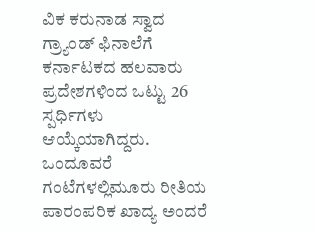ವಿಕ ಕರುನಾಡ ಸ್ವಾದ ಗ್ರ್ಯಾಂಡ್ ಫಿನಾಲೆಗೆ ಕರ್ನಾಟಕದ ಹಲವಾರು ಪ್ರದೇಶಗಳಿಂದ ಒಟ್ಟು 26 ಸ್ಪರ್ಧಿಗಳು ಆಯ್ಕೆಯಾಗಿದ್ದರು. ಒಂದೂವರೆ ಗಂಟೆಗಳಲ್ಲಿಮೂರು ರೀತಿಯ ಪಾರಂಪರಿಕ ಖಾದ್ಯ ಅಂದರೆ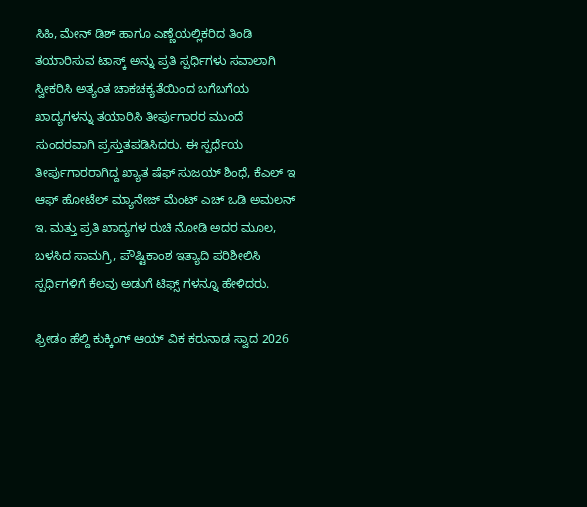ಸಿಹಿ, ಮೇನ್ ಡಿಶ್ ಹಾಗೂ ಎಣ್ಣೆಯಲ್ಲಿಕರಿದ ತಿಂಡಿ ತಯಾರಿಸುವ ಟಾಸ್ಕ್ ಅನ್ನು ಪ್ರತಿ ಸ್ಪರ್ಧಿಗಳು ಸವಾಲಾಗಿ ಸ್ವೀಕರಿಸಿ ಅತ್ಯಂತ ಚಾಕಚಕ್ಯತೆಯಿಂದ ಬಗೆಬಗೆಯ ಖಾದ್ಯಗಳನ್ನು ತಯಾರಿಸಿ ತೀರ್ಪುಗಾರರ ಮುಂದೆ ಸುಂದರವಾಗಿ ಪ್ರಸ್ತುತಪಡಿಸಿದರು. ಈ ಸ್ಪರ್ಧೆಯ ತೀರ್ಪುಗಾರರಾಗಿದ್ದ ಖ್ಯಾತ ಷೆಫ್ ಸುಜಯ್ ಶಿಂಧೆ, ಕೆಎಲ್ ಇ ಆಫ್ ಹೋಟೆಲ್ ಮ್ಯಾನೇಜ್ ಮೆಂಟ್ ಎಚ್ ಒಡಿ ಅಮಲನ್ ಇ. ಮತ್ತು ಪ್ರತಿ ಖಾದ್ಯಗಳ ರುಚಿ ನೋಡಿ ಅದರ ಮೂಲ, ಬಳಸಿದ ಸಾಮಗ್ರಿ, ಪೌಷ್ಟಿಕಾಂಶ ಇತ್ಯಾದಿ ಪರಿಶೀಲಿಸಿ ಸ್ಪರ್ಧಿಗಳಿಗೆ ಕೆಲವು ಅಡುಗೆ ಟಿಫ್ಸ್ ಗಳನ್ನೂ ಹೇಳಿದರು.

ಫ್ರೀಡಂ ಹೆಲ್ದಿ ಕುಕ್ಕಿಂಗ್ ಆಯ್ ವಿಕ ಕರುನಾಡ ಸ್ವಾದ 2026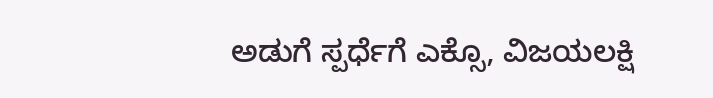ಅಡುಗೆ ಸ್ಪರ್ಧೆಗೆ ಎಕ್ಸೊ, ವಿಜಯಲಕ್ಷಿ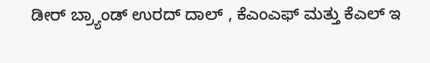ಡೀರ್ ಬ್ರ್ಯಾಂಡ್ ಉರದ್ ದಾಲ್ , ಕೆಎಂಎಫ್ ಮತ್ತು ಕೆಎಲ್ ಇ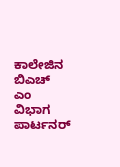ಕಾಲೇಜಿನ ಬಿಎಚ್ ಎಂ ವಿಭಾಗ ಪಾರ್ಟನರ್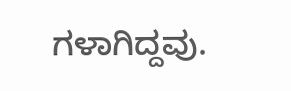ಗಳಾಗಿದ್ದವು.